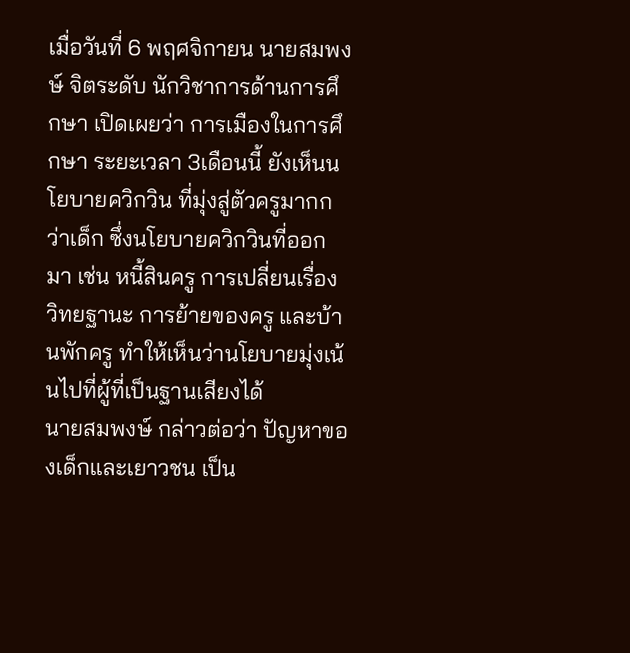เมื่อวันที่ 6 พฤศจิกายน นายสมพงษ์ จิตระดับ นักวิชาการด้านการศึกษา เปิดเผยว่า การเมืองในการศึกษา ระยะเวลา 3เดือนนี้ ยังเห็นนโยบายควิกวิน ที่มุ่งสู่ตัวครูมากกว่าเด็ก ซึ่งนโยบายควิกวินที่ออกมา เช่น หนี้สินครู การเปลี่ยนเรื่องวิทยฐานะ การย้ายของครู และบ้านพักครู ทำให้เห็นว่านโยบายมุ่งเน้นไปที่ผู้ที่เป็นฐานเสียงได้
นายสมพงษ์ กล่าวต่อว่า ปัญหาของเด็กและเยาวชน เป็น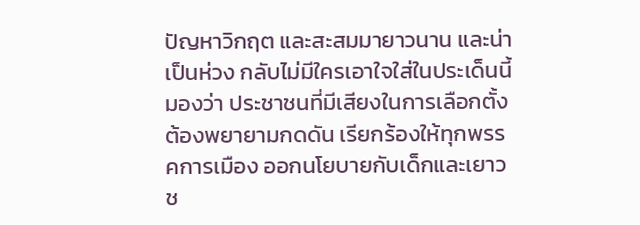ปัญหาวิกฤต และสะสมมายาวนาน และน่าเป็นห่วง กลับไม่มีใครเอาใจใส่ในประเด็นนี้ มองว่า ประชาชนที่มีเสียงในการเลือกตั้ง ต้องพยายามกดดัน เรียกร้องให้ทุกพรรคการเมือง ออกนโยบายกับเด็กและเยาวช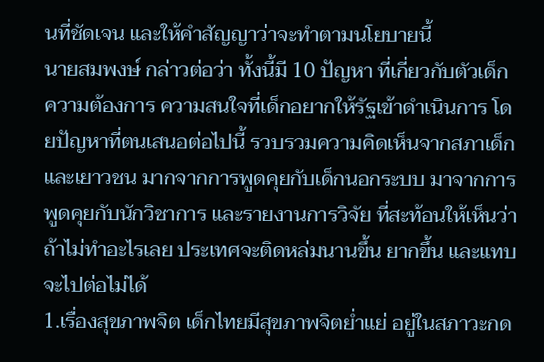นที่ชัดเจน และให้คำสัญญาว่าจะทำตามนโยบายนี้
นายสมพงษ์ กล่าวต่อว่า ทั้งนี้มี 10 ปัญหา ที่เกี่ยวกับตัวเด็ก ความต้องการ ความสนใจที่เด็กอยากให้รัฐเข้าดำเนินการ โดยปัญหาที่ตนเสนอต่อไปนี้ รวบรวมความคิดเห็นจากสภาเด็กและเยาวชน มากจากการพูดคุยกับเด็กนอกระบบ มาจากการพูดคุยกับนักวิชาการ และรายงานการวิจัย ที่สะท้อนให้เห็นว่า ถ้าไม่ทำอะไรเลย ประเทศจะติดหล่มนานขึ้น ยากขึ้น และแทบจะไปต่อไม่ได้
1.เรื่องสุขภาพจิต เด็กไทยมีสุขภาพจิตย่ำแย่ อยู่ในสภาวะกด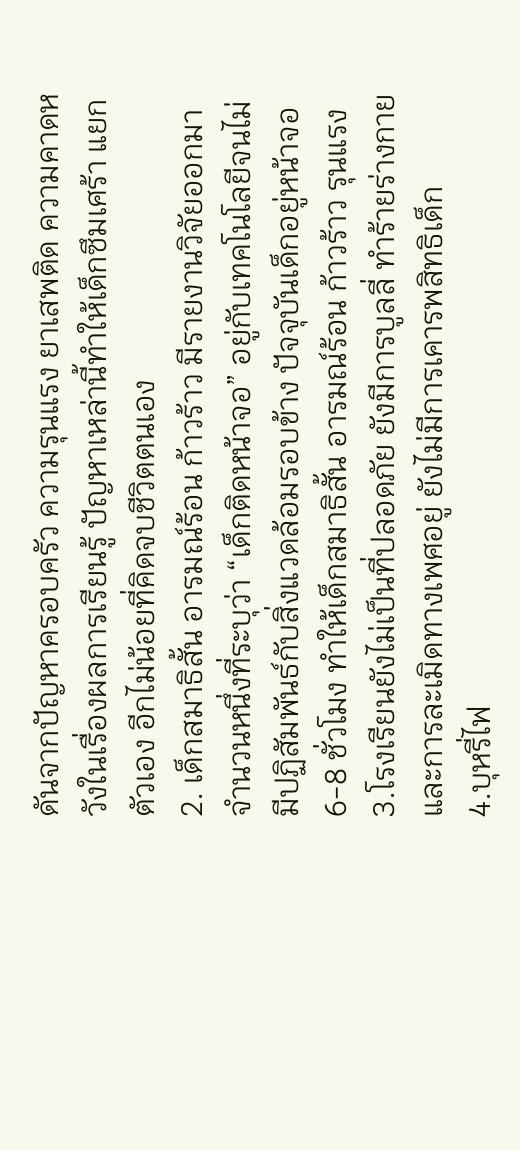ดันจากปัญหาครอบครัว ความรุนแรง ยาเสพติด ความคาดหวังในเรื่องผลการเรียนรู้ ปัญหาเหล่านี้ทำให้เด็กซึมเศร้า แยกตัวเอง อีกไม่น้อยที่คิดจบชีวิตตนเอง
2. เด็กสมาธิสั้น อารมณ์ร้อน ก้าวร้าว มีรายงานวิจัยออกมาจำนวนหนึ่งที่ระบุว่า “เด็กติดหน้าจอ” อยู่กับเทคโนโลยีจนไม่มีปฏิสัมพันธ์กับสิ่งแวดล้อมรอบข้าง ปัจจุบันเด็กอยู่หน้าจอ 6-8 ชั่วโมง ทำให้เด็กสมาธิสั้น อารมณ์ร้อน ก้าวร้าว รุนแรง
3.โรงเรียนยังไม่เป็นที่ปลอดภัย ยังมีการบูลลี่ ทำร้ายร่างกายและการละเมิดทางเพศอยู่ ยังไม่มีการเคารพสิทธิเด็ก
4.บุหรี่ไฟ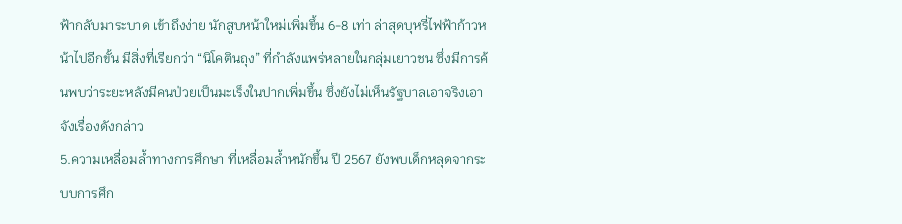ฟ้ากลับมาระบาด เข้าถึงง่าย นักสูบหน้าใหม่เพิ่มขึ้น 6-8 เท่า ล่าสุดบุหรี่ไฟฟ้าก้าวหน้าไปอีกขั้น มีสิ่งที่เรียกว่า “นิโคตินถุง” ที่กำลังแพร่หลายในกลุ่มเยาวชน ซึ่งมีการค้นพบว่าระยะหลังมีคนป่วยเป็นมะเร็งในปากเพิ่มขึ้น ซึ่งยังไม่เห็นรัฐบาลเอาจริงเอาจังเรื่องดังกล่าว
5.ความเหลื่อมล้ำทางการศึกษา ที่เหลื่อมล้ำหนักขึ้น ปี 2567 ยังพบเด็กหลุดจากระบบการศึก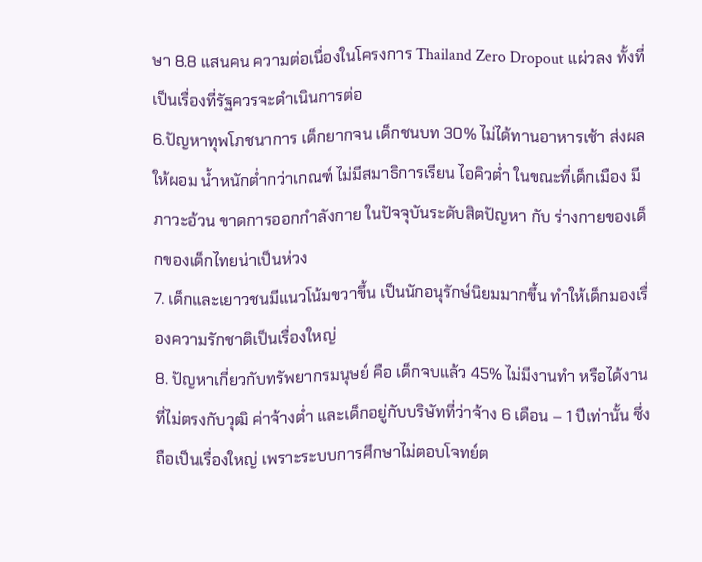ษา 8.8 แสนคน ความต่อเนื่องในโครงการ Thailand Zero Dropout แผ่วลง ทั้งที่เป็นเรื่องที่รัฐควรจะดำเนินการต่อ
6.ปัญหาทุพโภชนาการ เด็กยากจน เด็กชนบท 30% ไม่ได้ทานอาหารเช้า ส่งผลให้ผอม น้ำหนักต่ำกว่าเกณฑ์ ไม่มีสมาธิการเรียน ไอคิวต่ำ ในขณะที่เด็กเมือง มีภาวะอ้วน ขาดการออกกำลังกาย ในปัจจุบันระดับสิตปัญหา กับ ร่างกายของเด็กของเด็กไทยน่าเป็นห่วง
7. เด็กและเยาวชนมีแนวโน้มขวาขึ้น เป็นนักอนุรักษ์นิยมมากขึ้น ทำให้เด็กมองเรื่องความรักชาติเป็นเรื่องใหญ่
8. ปัญหาเกี่ยวกับทรัพยากรมนุษย์ คือ เด็กจบแล้ว 45% ไม่มีงานทำ หรือได้งานที่ไม่ตรงกับวุฒิ ค่าจ้างต่ำ และเด็กอยู่กับบริษัทที่ว่าจ้าง 6 เดือน – 1 ปีเท่านั้น ซึ่งถือเป็นเรื่องใหญ่ เพราะระบบการศึกษาไม่ตอบโจทย์ต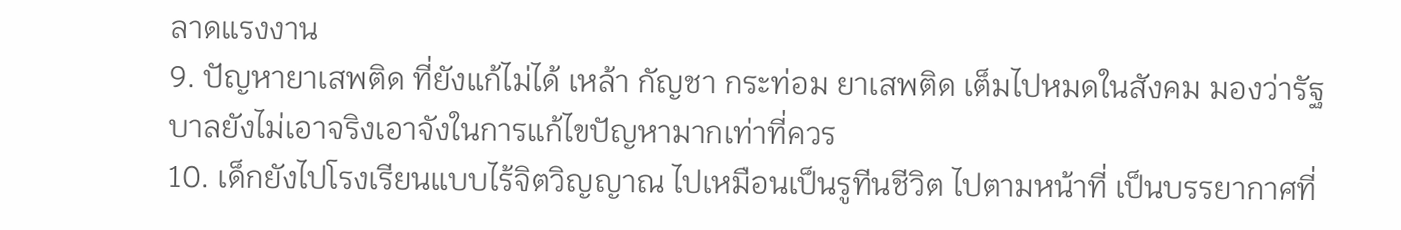ลาดแรงงาน
9. ปัญหายาเสพติด ที่ยังแก้ไม่ได้ เหล้า กัญชา กระท่อม ยาเสพติด เต็มไปหมดในสังคม มองว่ารัฐบาลยังไม่เอาจริงเอาจังในการแก้ไขปัญหามากเท่าที่ควร
10. เด็กยังไปโรงเรียนแบบไร้จิตวิญญาณ ไปเหมือนเป็นรูทีนชีวิต ไปตามหน้าที่ เป็นบรรยากาศที่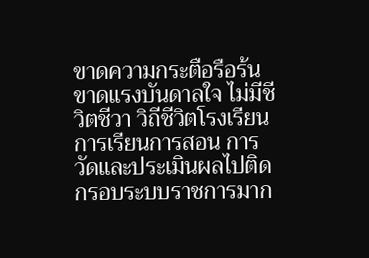ขาดความกระตือรือร้น ขาดแรงบันดาลใจ ไม่มีชีวิตชีวา วิถีชีวิตโรงเรียน การเรียนการสอน การวัดและประเมินผลไปติดกรอบระบบราชการมาก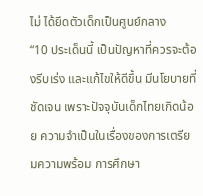ไม่ ได้ยึดตัวเด็กเป็นศูนย์กลาง
“10 ประเด็นนี้ เป็นปัญหาที่ควรจะต้องรีบเร่ง และแก้ไขให้ดีขึ้น มีนโยบายที่ชัดเจน เพราะปัจจุบันเด็กไทยเกิดน้อย ความจำเป็นในเรื่องของการเตรียมความพร้อม การศึกษา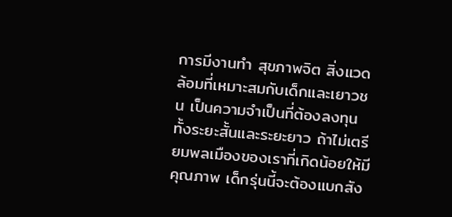การมีงานทำ สุขภาพจิต สิ่งแวดล้อมที่เหมาะสมกับเด็กและเยาวชน เป็นความจำเป็นที่ต้องลงทุนทั้งระยะสั้นและระยะยาว ถ้าไม่เตรียมพลเมืองของเราที่เกิดน้อยให้มีคุณภาพ เด็กรุ่นนี้จะต้องแบกสัง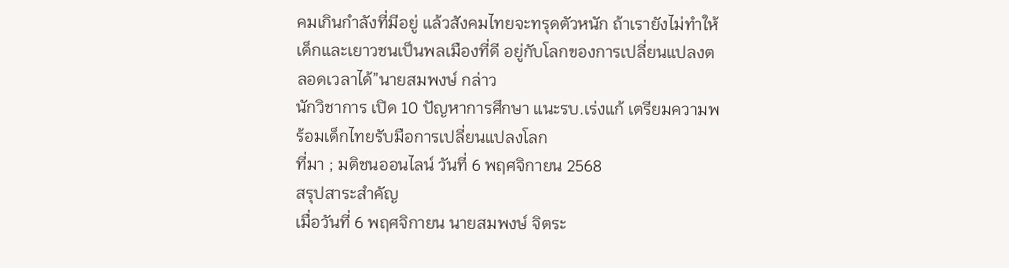คมเกินกำลังที่มีอยู่ แล้วสังคมไทยจะทรุดตัวหนัก ถ้าเรายังไม่ทำให้เด็กและเยาวชนเป็นพลเมืองที่ดี อยู่กับโลกของการเปลี่ยนแปลงตลอดเวลาได้”นายสมพงษ์ กล่าว
นักวิชาการ เปิด 10 ปัญหาการศึกษา แนะรบ.เร่งแก้ เตรียมความพร้อมเด็กไทยรับมือการเปลี่ยนแปลงโลก
ที่มา ; มติชนออนไลน์ วันที่ 6 พฤศจิกายน 2568
สรุปสาระสำคัญ
เมื่อวันที่ 6 พฤศจิกายน นายสมพงษ์ จิตระ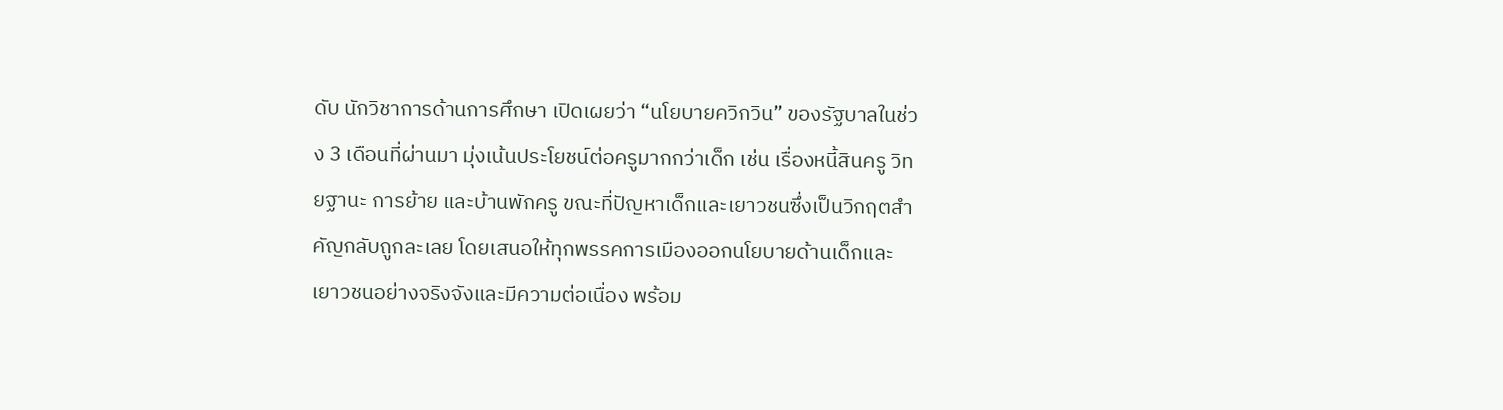ดับ นักวิชาการด้านการศึกษา เปิดเผยว่า “นโยบายควิกวิน” ของรัฐบาลในช่วง 3 เดือนที่ผ่านมา มุ่งเน้นประโยชน์ต่อครูมากกว่าเด็ก เช่น เรื่องหนี้สินครู วิทยฐานะ การย้าย และบ้านพักครู ขณะที่ปัญหาเด็กและเยาวชนซึ่งเป็นวิกฤตสำคัญกลับถูกละเลย โดยเสนอให้ทุกพรรคการเมืองออกนโยบายด้านเด็กและเยาวชนอย่างจริงจังและมีความต่อเนื่อง พร้อม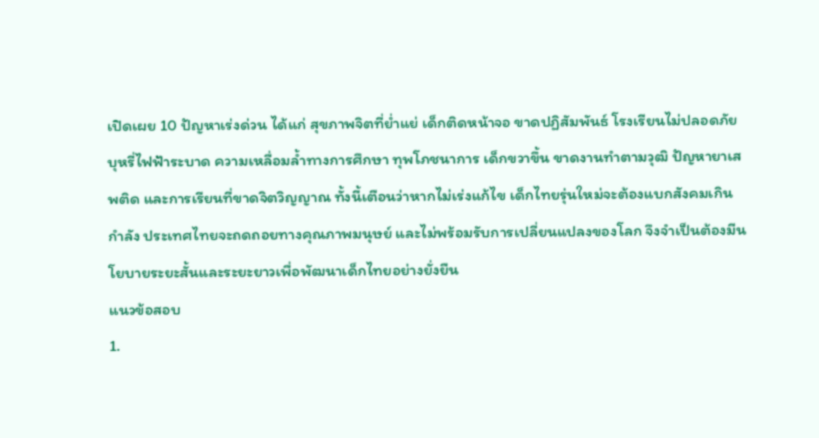เปิดเผย 10 ปัญหาเร่งด่วน ได้แก่ สุขภาพจิตที่ย่ำแย่ เด็กติดหน้าจอ ขาดปฏิสัมพันธ์ โรงเรียนไม่ปลอดภัย บุหรี่ไฟฟ้าระบาด ความเหลื่อมล้ำทางการศึกษา ทุพโภชนาการ เด็กขวาขึ้น ขาดงานทำตามวุฒิ ปัญหายาเสพติด และการเรียนที่ขาดจิตวิญญาณ ทั้งนี้เตือนว่าหากไม่เร่งแก้ไข เด็กไทยรุ่นใหม่จะต้องแบกสังคมเกินกำลัง ประเทศไทยจะถดถอยทางคุณภาพมนุษย์ และไม่พร้อมรับการเปลี่ยนแปลงของโลก จึงจำเป็นต้องมีนโยบายระยะสั้นและระยะยาวเพื่อพัฒนาเด็กไทยอย่างยั่งยืน
แนวข้อสอบ
1.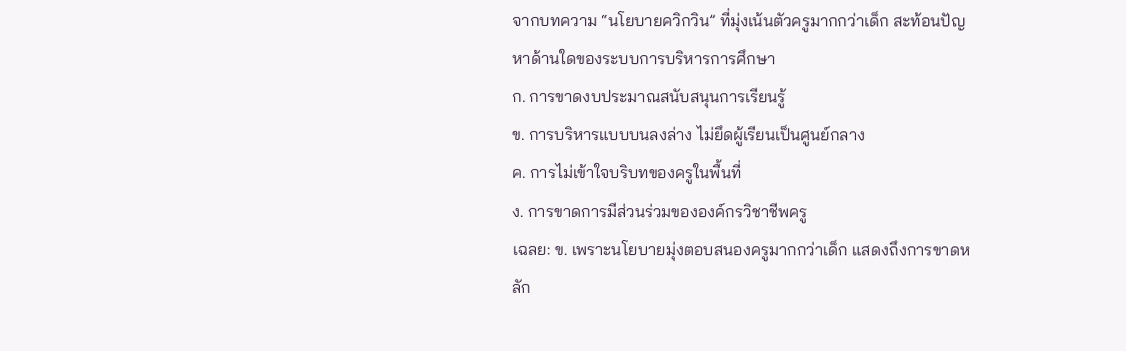จากบทความ “นโยบายควิกวิน” ที่มุ่งเน้นตัวครูมากกว่าเด็ก สะท้อนปัญหาด้านใดของระบบการบริหารการศึกษา
ก. การขาดงบประมาณสนับสนุนการเรียนรู้
ข. การบริหารแบบบนลงล่าง ไม่ยึดผู้เรียนเป็นศูนย์กลาง
ค. การไม่เข้าใจบริบทของครูในพื้นที่
ง. การขาดการมีส่วนร่วมขององค์กรวิชาชีพครู
เฉลย: ข. เพราะนโยบายมุ่งตอบสนองครูมากกว่าเด็ก แสดงถึงการขาดหลัก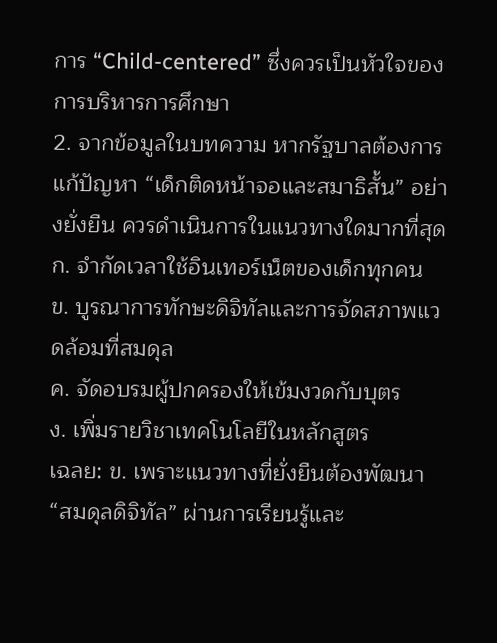การ “Child-centered” ซึ่งควรเป็นหัวใจของการบริหารการศึกษา
2. จากข้อมูลในบทความ หากรัฐบาลต้องการแก้ปัญหา “เด็กติดหน้าจอและสมาธิสั้น” อย่างยั่งยืน ควรดำเนินการในแนวทางใดมากที่สุด
ก. จำกัดเวลาใช้อินเทอร์เน็ตของเด็กทุกคน
ข. บูรณาการทักษะดิจิทัลและการจัดสภาพแวดล้อมที่สมดุล
ค. จัดอบรมผู้ปกครองให้เข้มงวดกับบุตร
ง. เพิ่มรายวิชาเทคโนโลยีในหลักสูตร
เฉลย: ข. เพราะแนวทางที่ยั่งยืนต้องพัฒนา “สมดุลดิจิทัล” ผ่านการเรียนรู้และ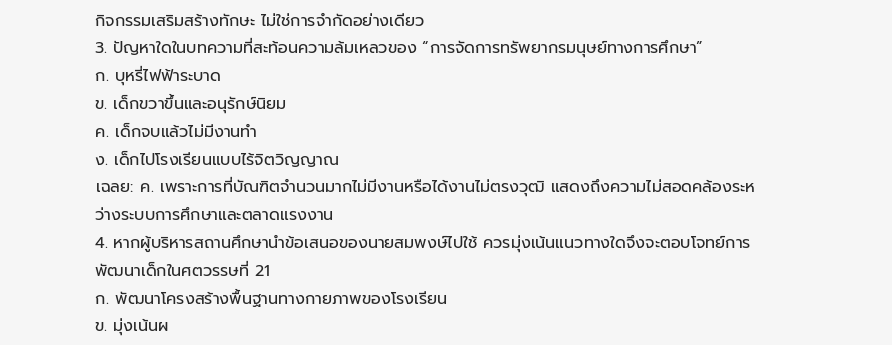กิจกรรมเสริมสร้างทักษะ ไม่ใช่การจำกัดอย่างเดียว
3. ปัญหาใดในบทความที่สะท้อนความล้มเหลวของ “การจัดการทรัพยากรมนุษย์ทางการศึกษา”
ก. บุหรี่ไฟฟ้าระบาด
ข. เด็กขวาขึ้นและอนุรักษ์นิยม
ค. เด็กจบแล้วไม่มีงานทำ
ง. เด็กไปโรงเรียนแบบไร้จิตวิญญาณ
เฉลย: ค. เพราะการที่บัณฑิตจำนวนมากไม่มีงานหรือได้งานไม่ตรงวุฒิ แสดงถึงความไม่สอดคล้องระหว่างระบบการศึกษาและตลาดแรงงาน
4. หากผู้บริหารสถานศึกษานำข้อเสนอของนายสมพงษ์ไปใช้ ควรมุ่งเน้นแนวทางใดจึงจะตอบโจทย์การพัฒนาเด็กในศตวรรษที่ 21
ก. พัฒนาโครงสร้างพื้นฐานทางกายภาพของโรงเรียน
ข. มุ่งเน้นผ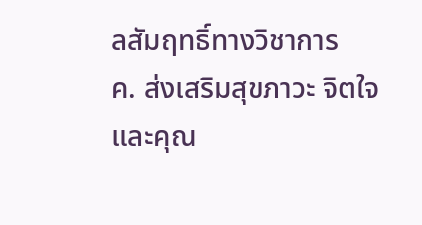ลสัมฤทธิ์ทางวิชาการ
ค. ส่งเสริมสุขภาวะ จิตใจ และคุณ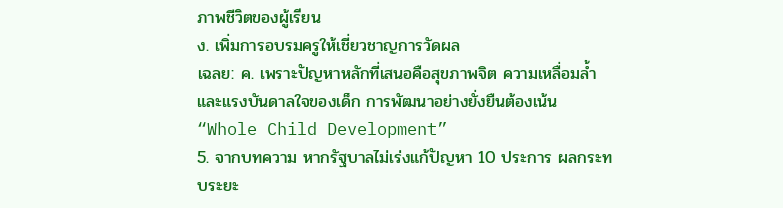ภาพชีวิตของผู้เรียน
ง. เพิ่มการอบรมครูให้เชี่ยวชาญการวัดผล
เฉลย: ค. เพราะปัญหาหลักที่เสนอคือสุขภาพจิต ความเหลื่อมล้ำ และแรงบันดาลใจของเด็ก การพัฒนาอย่างยั่งยืนต้องเน้น “Whole Child Development”
5. จากบทความ หากรัฐบาลไม่เร่งแก้ปัญหา 10 ประการ ผลกระทบระยะ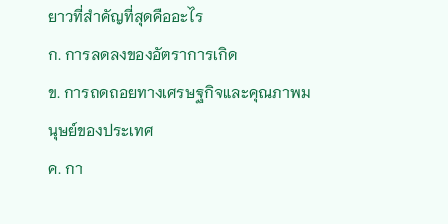ยาวที่สำคัญที่สุดคืออะไร
ก. การลดลงของอัตราการเกิด
ข. การถดถอยทางเศรษฐกิจและคุณภาพมนุษย์ของประเทศ
ค. กา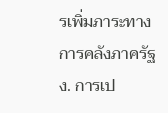รเพิ่มภาระทางการคลังภาครัฐ
ง. การเป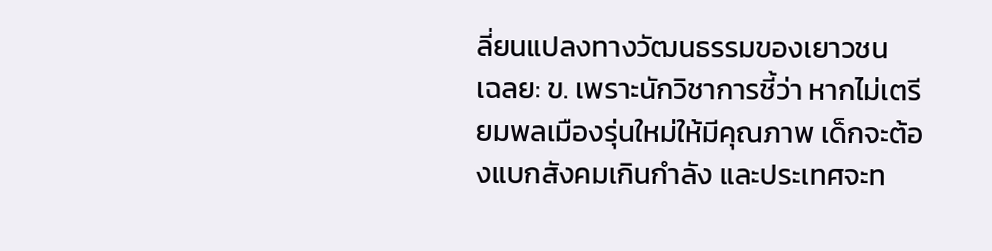ลี่ยนแปลงทางวัฒนธรรมของเยาวชน
เฉลย: ข. เพราะนักวิชาการชี้ว่า หากไม่เตรียมพลเมืองรุ่นใหม่ให้มีคุณภาพ เด็กจะต้องแบกสังคมเกินกำลัง และประเทศจะท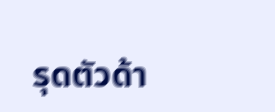รุดตัวด้า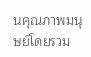นคุณภาพมนุษย์โดยรวม